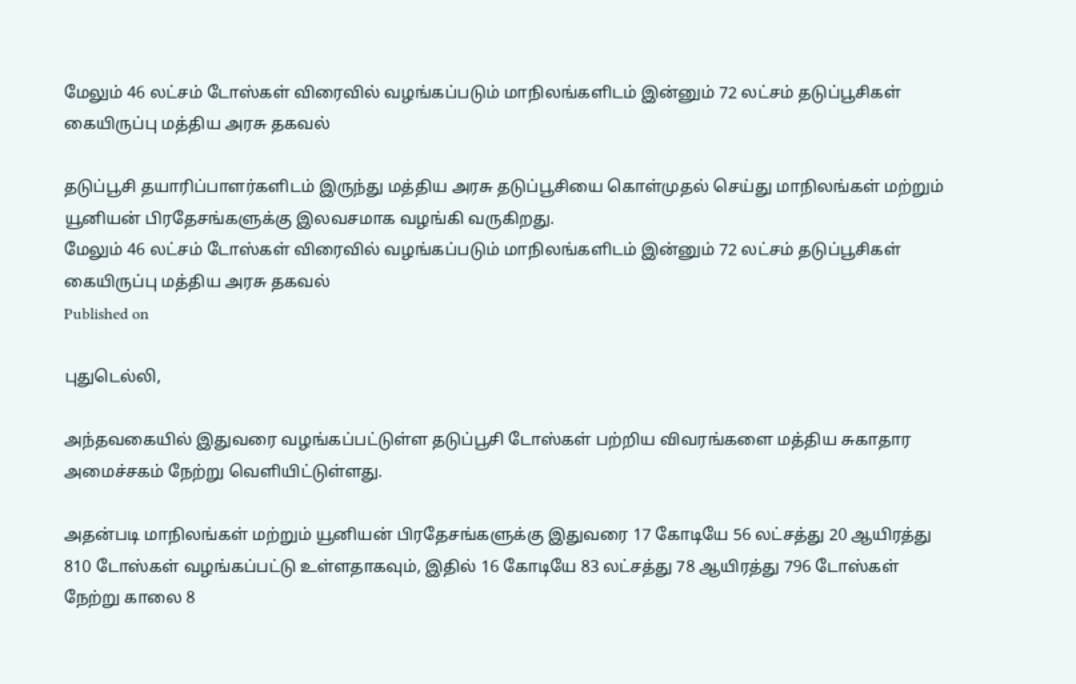மேலும் 46 லட்சம் டோஸ்கள் விரைவில் வழங்கப்படும் மாநிலங்களிடம் இன்னும் 72 லட்சம் தடுப்பூசிகள் கையிருப்பு மத்திய அரசு தகவல்

தடுப்பூசி தயாரிப்பாளர்களிடம் இருந்து மத்திய அரசு தடுப்பூசியை கொள்முதல் செய்து மாநிலங்கள் மற்றும் யூனியன் பிரதேசங்களுக்கு இலவசமாக வழங்கி வருகிறது.
மேலும் 46 லட்சம் டோஸ்கள் விரைவில் வழங்கப்படும் மாநிலங்களிடம் இன்னும் 72 லட்சம் தடுப்பூசிகள் கையிருப்பு மத்திய அரசு தகவல்
Published on

புதுடெல்லி,

அந்தவகையில் இதுவரை வழங்கப்பட்டுள்ள தடுப்பூசி டோஸ்கள் பற்றிய விவரங்களை மத்திய சுகாதார அமைச்சகம் நேற்று வெளியிட்டுள்ளது.

அதன்படி மாநிலங்கள் மற்றும் யூனியன் பிரதேசங்களுக்கு இதுவரை 17 கோடியே 56 லட்சத்து 20 ஆயிரத்து 810 டோஸ்கள் வழங்கப்பட்டு உள்ளதாகவும், இதில் 16 கோடியே 83 லட்சத்து 78 ஆயிரத்து 796 டோஸ்கள் நேற்று காலை 8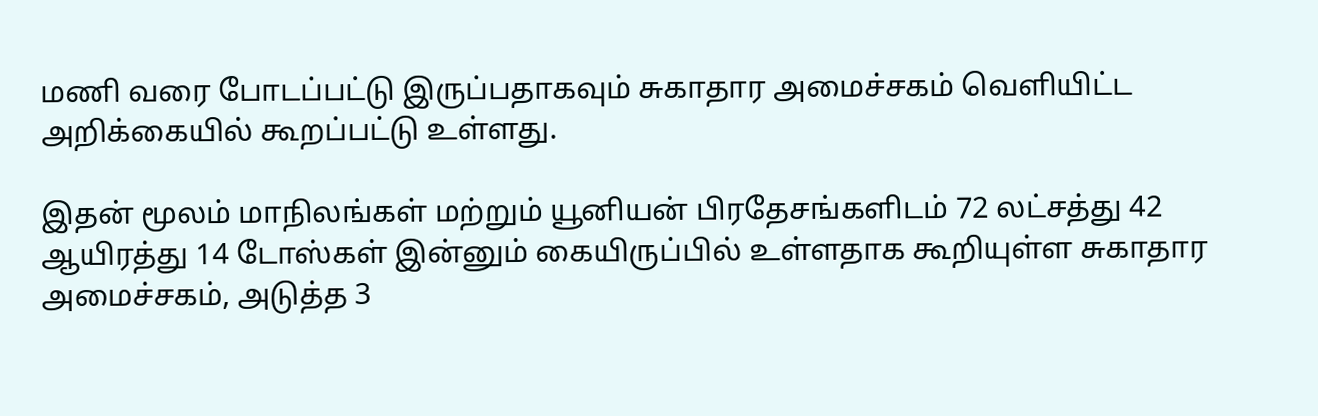மணி வரை போடப்பட்டு இருப்பதாகவும் சுகாதார அமைச்சகம் வெளியிட்ட அறிக்கையில் கூறப்பட்டு உள்ளது.

இதன் மூலம் மாநிலங்கள் மற்றும் யூனியன் பிரதேசங்களிடம் 72 லட்சத்து 42 ஆயிரத்து 14 டோஸ்கள் இன்னும் கையிருப்பில் உள்ளதாக கூறியுள்ள சுகாதார அமைச்சகம், அடுத்த 3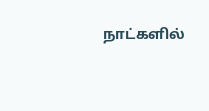நாட்களில்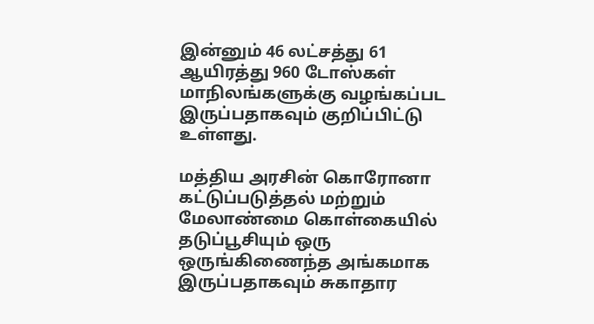இன்னும் 46 லட்சத்து 61 ஆயிரத்து 960 டோஸ்கள் மாநிலங்களுக்கு வழங்கப்பட இருப்பதாகவும் குறிப்பிட்டு உள்ளது.

மத்திய அரசின் கொரோனா கட்டுப்படுத்தல் மற்றும் மேலாண்மை கொள்கையில் தடுப்பூசியும் ஒரு ஒருங்கிணைந்த அங்கமாக இருப்பதாகவும் சுகாதார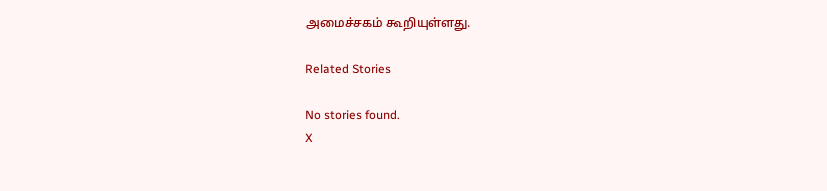அமைச்சகம் கூறியுள்ளது.

Related Stories

No stories found.
X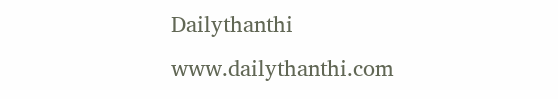Dailythanthi
www.dailythanthi.com